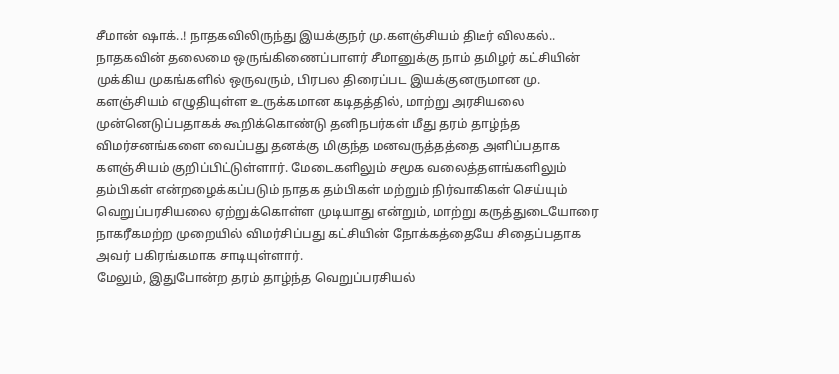சீமான் ஷாக்..! நாதகவிலிருந்து இயக்குநர் மு.களஞ்சியம் திடீர் விலகல்..
நாதகவின் தலைமை ஒருங்கிணைப்பாளர் சீமானுக்கு நாம் தமிழர் கட்சியின் முக்கிய முகங்களில் ஒருவரும், பிரபல திரைப்பட இயக்குனருமான மு. களஞ்சியம் எழுதியுள்ள உருக்கமான கடிதத்தில், மாற்று அரசியலை முன்னெடுப்பதாகக் கூறிக்கொண்டு தனிநபர்கள் மீது தரம் தாழ்ந்த விமர்சனங்களை வைப்பது தனக்கு மிகுந்த மனவருத்தத்தை அளிப்பதாக களஞ்சியம் குறிப்பிட்டுள்ளார். மேடைகளிலும் சமூக வலைத்தளங்களிலும் தம்பிகள் என்றழைக்கப்படும் நாதக தம்பிகள் மற்றும் நிர்வாகிகள் செய்யும் வெறுப்பரசியலை ஏற்றுக்கொள்ள முடியாது என்றும், மாற்று கருத்துடையோரை நாகரீகமற்ற முறையில் விமர்சிப்பது கட்சியின் நோக்கத்தையே சிதைப்பதாக அவர் பகிரங்கமாக சாடியுள்ளார்.
மேலும், இதுபோன்ற தரம் தாழ்ந்த வெறுப்பரசியல்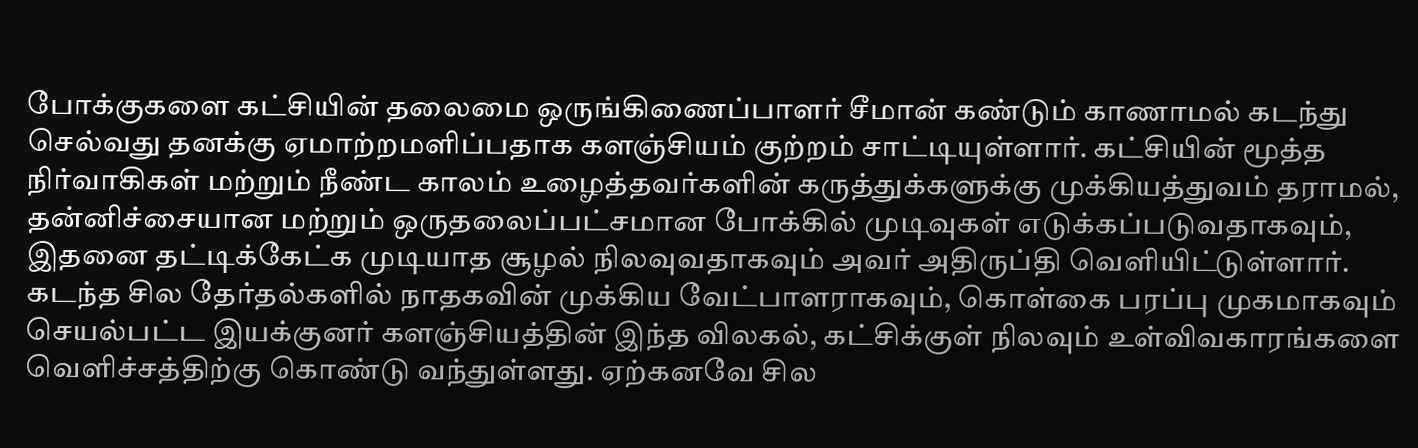போக்குகளை கட்சியின் தலைமை ஒருங்கிணைப்பாளர் சீமான் கண்டும் காணாமல் கடந்து செல்வது தனக்கு ஏமாற்றமளிப்பதாக களஞ்சியம் குற்றம் சாட்டியுள்ளார். கட்சியின் மூத்த நிர்வாகிகள் மற்றும் நீண்ட காலம் உழைத்தவர்களின் கருத்துக்களுக்கு முக்கியத்துவம் தராமல், தன்னிச்சையான மற்றும் ஒருதலைப்பட்சமான போக்கில் முடிவுகள் எடுக்கப்படுவதாகவும், இதனை தட்டிக்கேட்க முடியாத சூழல் நிலவுவதாகவும் அவர் அதிருப்தி வெளியிட்டுள்ளார். கடந்த சில தேர்தல்களில் நாதகவின் முக்கிய வேட்பாளராகவும், கொள்கை பரப்பு முகமாகவும் செயல்பட்ட இயக்குனர் களஞ்சியத்தின் இந்த விலகல், கட்சிக்குள் நிலவும் உள்விவகாரங்களை வெளிச்சத்திற்கு கொண்டு வந்துள்ளது. ஏற்கனவே சில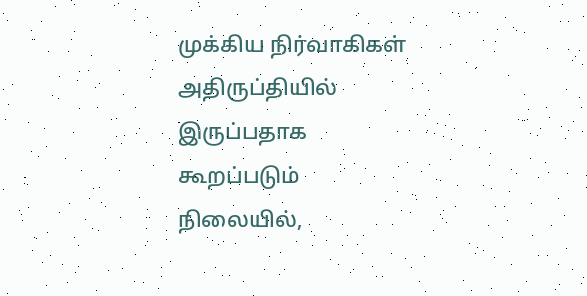முக்கிய நிர்வாகிகள் அதிருப்தியில் இருப்பதாக கூறப்படும் நிலையில்,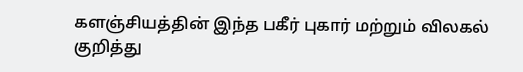களஞ்சியத்தின் இந்த பகீர் புகார் மற்றும் விலகல் குறித்து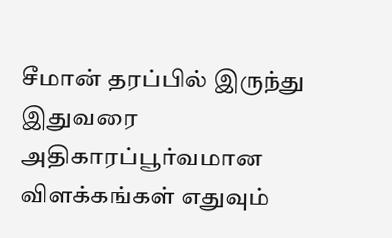சீமான் தரப்பில் இருந்து இதுவரை அதிகாரப்பூர்வமான விளக்கங்கள் எதுவும்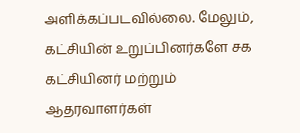அளிக்கப்படவில்லை. மேலும், கட்சியின் உறுப்பினர்களே சக கட்சியினர் மற்றும் ஆதரவாளர்கள்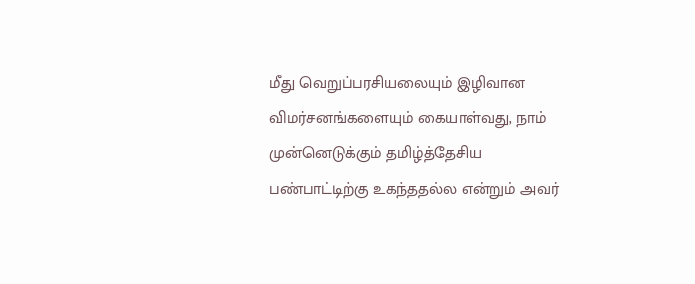மீது வெறுப்பரசியலையும் இழிவான விமர்சனங்களையும் கையாள்வது, நாம் முன்னெடுக்கும் தமிழ்த்தேசிய பண்பாட்டிற்கு உகந்ததல்ல என்றும் அவர்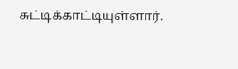சுட்டிக்காட்டியுள்ளார்.